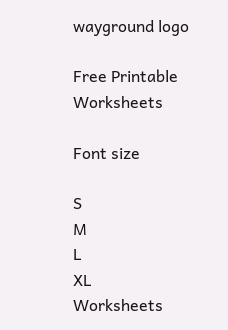wayground logo

Free Printable Worksheets

Font size

S
M
L
XL
Worksheets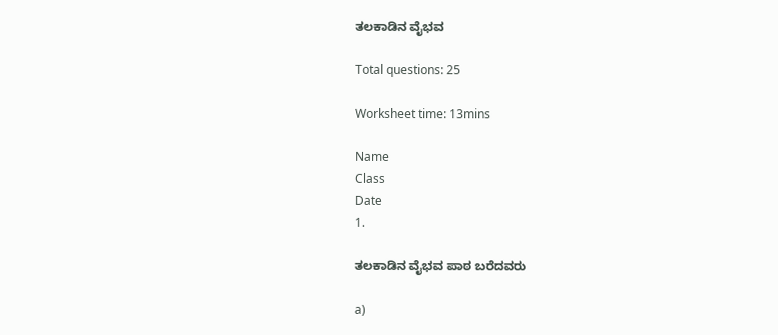ತಲಕಾಡಿನ ವೈಭವ

Total questions: 25

Worksheet time: 13mins

Name
Class
Date
1.

ತಲಕಾಡಿನ ವೈಭವ ಪಾಠ ಬರೆದವರು

a)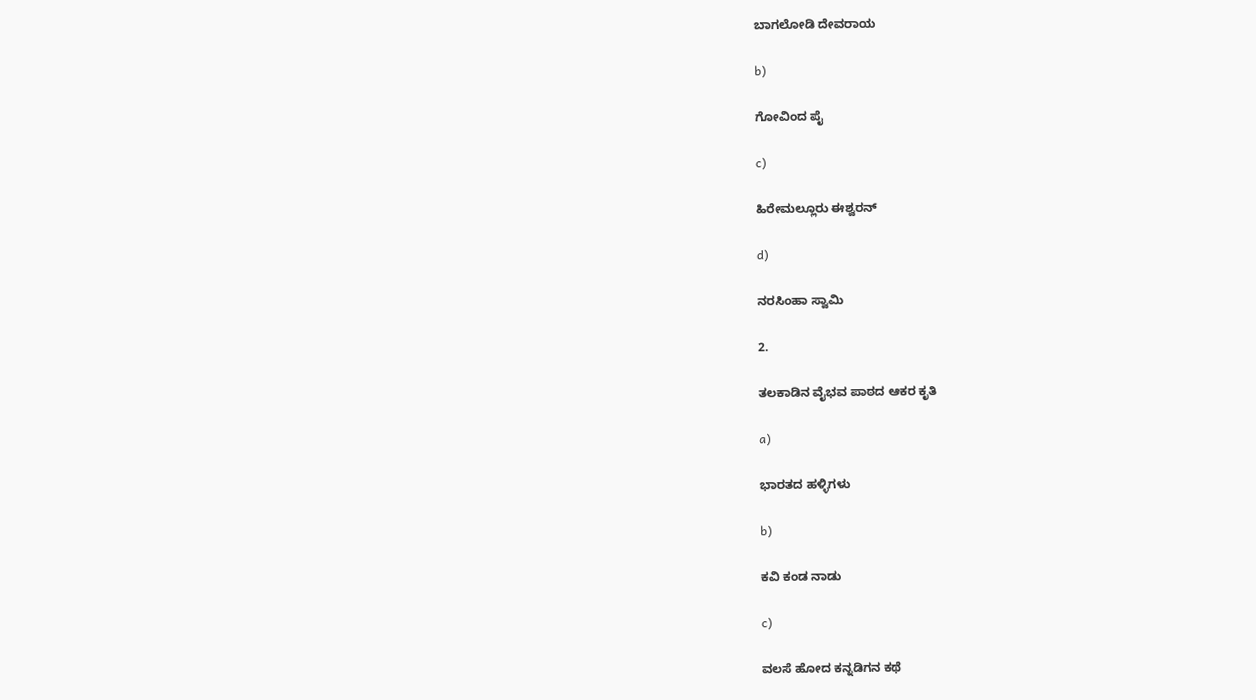ಬಾಗಲೋಡಿ ದೇವರಾಯ

b)

ಗೋವಿಂದ ಪೈ

c)

ಹಿರೇಮಲ್ಲೂರು ಈಶ್ವರನ್

d)

ನರಸಿಂಹಾ ಸ್ವಾಮಿ

2.

ತಲಕಾಡಿನ ವೈಭವ ಪಾಠದ ಆಕರ ಕೃತಿ

a)

ಭಾರತದ ಹಳ್ಳಿಗಳು

b)

ಕವಿ ಕಂಡ ನಾಡು

c)

ವಲಸೆ ಹೋದ ಕನ್ನಡಿಗನ ಕಥೆ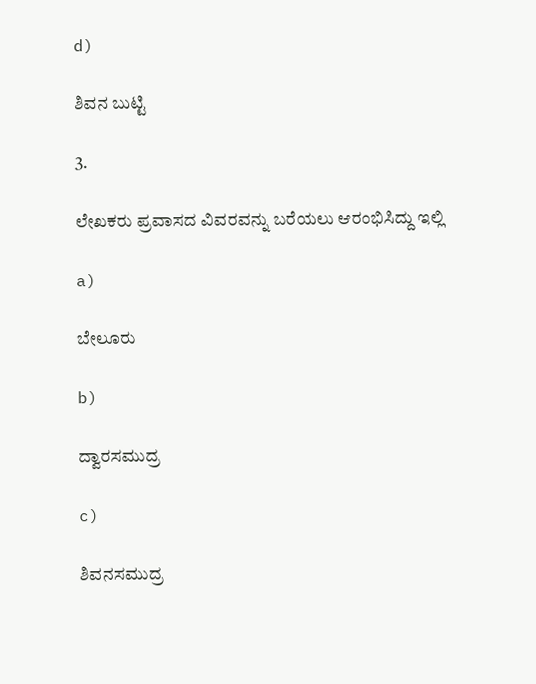d)

ಶಿವನ ಬುಟ್ಟಿ

3.

ಲೇಖಕರು ಪ್ರವಾಸದ ವಿವರವನ್ನು ಬರೆಯಲು ಆರಂಭಿಸಿದ್ದು ಇಲ್ಲಿ

a)

ಬೇಲೂರು

b)

ದ್ವಾರಸಮುದ್ರ

c)

ಶಿವನಸಮುದ್ರ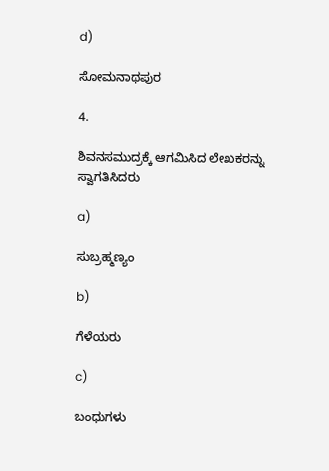d)

ಸೋಮನಾಥಪುರ

4.

ಶಿವನಸಮುದ್ರಕ್ಕೆ ಆಗಮಿಸಿದ ಲೇಖಕರನ್ನು ಸ್ವಾಗತಿಸಿದರು

a)

ಸುಬ್ರಹ್ಮಣ್ಯಂ

b)

ಗೆಳೆಯರು

c)

ಬಂಧುಗಳು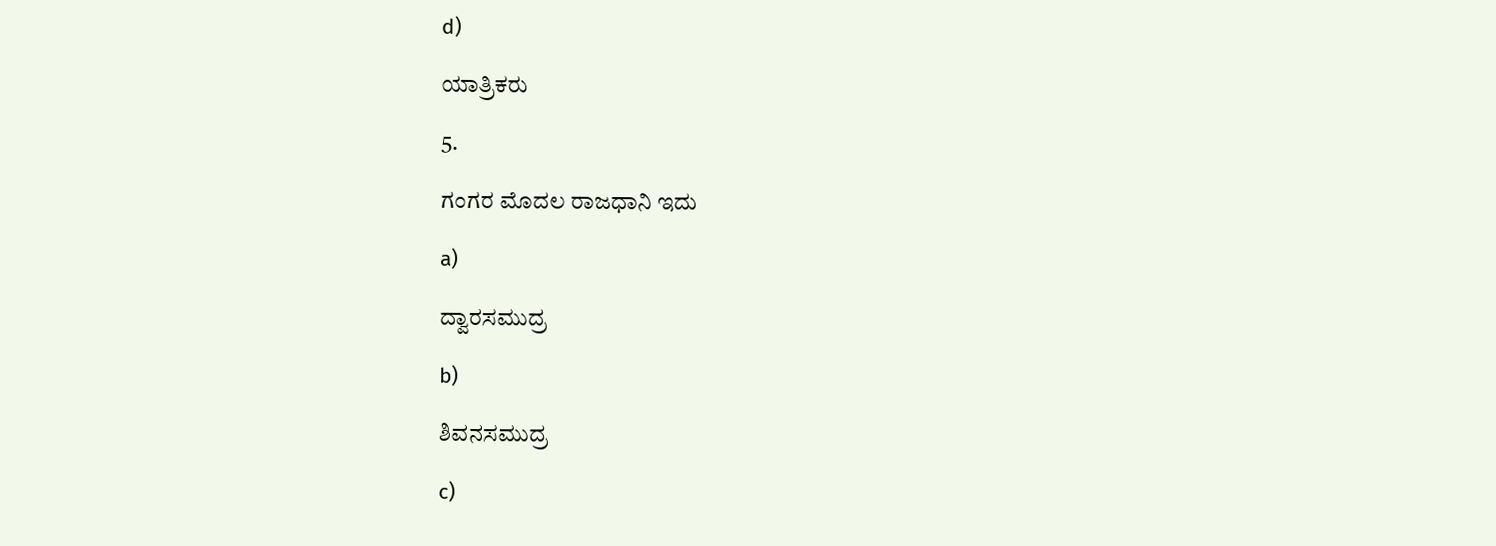d)

ಯಾತ್ರಿಕರು

5.

ಗಂಗರ ಮೊದಲ ರಾಜಧಾನಿ ಇದು

a)

ದ್ವಾರಸಮುದ್ರ

b)

ಶಿವನಸಮುದ್ರ

c)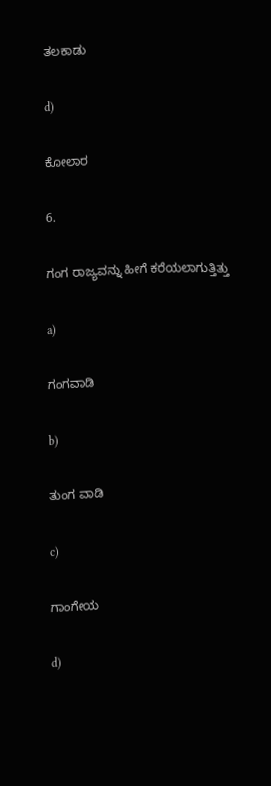ತಲಕಾಡು

d)

ಕೋಲಾರ

6.

ಗಂಗ ರಾಜ್ಯವನ್ನು ಹೀಗೆ ಕರೆಯಲಾಗುತ್ತಿತ್ತು

a)

ಗಂಗವಾಡಿ

b)

ತುಂಗ ವಾಡಿ

c)

ಗಾಂಗೇಯ

d)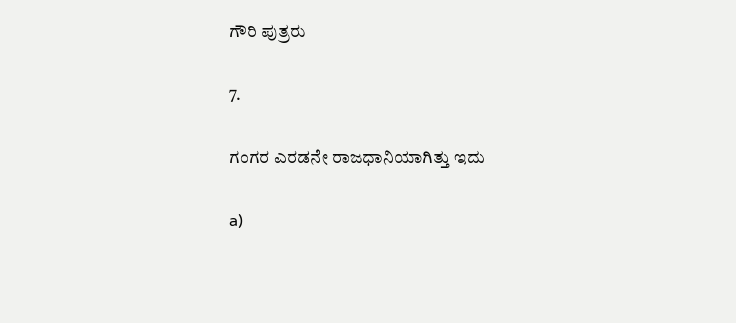ಗೌರಿ ಪುತ್ರರು

7.

ಗಂಗರ ಎರಡನೇ ರಾಜಧಾನಿಯಾಗಿತ್ತು ಇದು

a)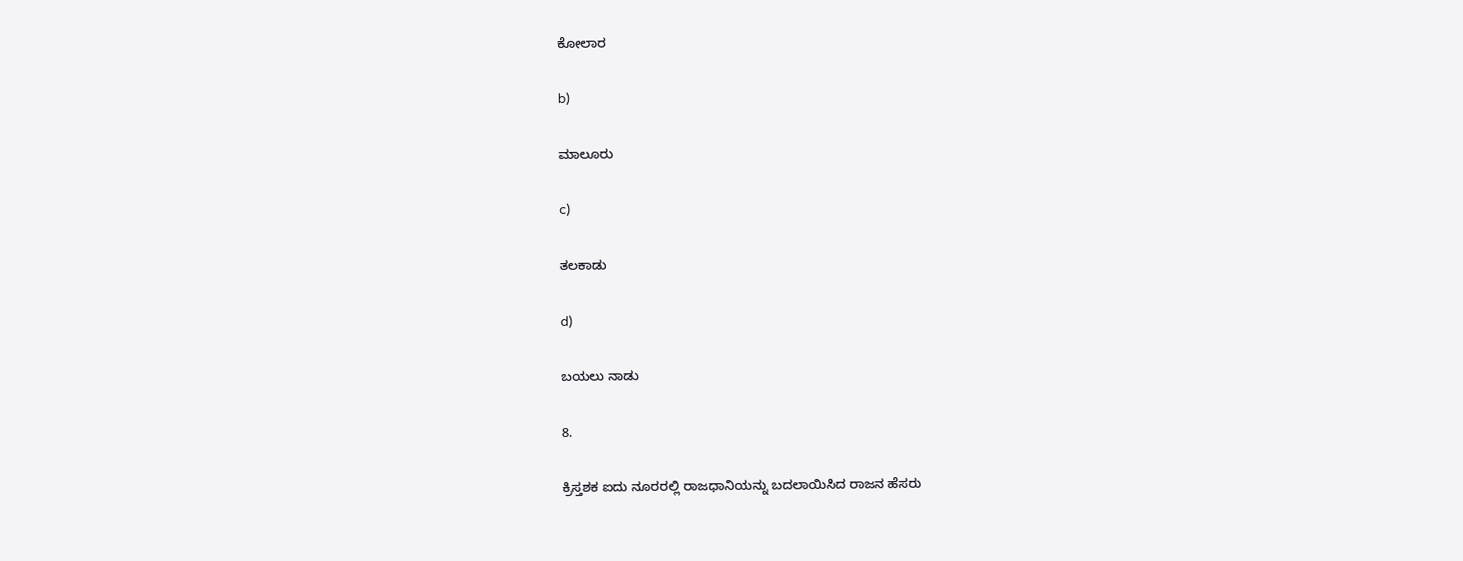ಕೋಲಾರ

b)

ಮಾಲೂರು

c)

ತಲಕಾಡು

d)

ಬಯಲು ನಾಡು

8.

ಕ್ರಿಸ್ತಶಕ ಐದು ನೂರರಲ್ಲಿ ರಾಜಧಾನಿಯನ್ನು ಬದಲಾಯಿಸಿದ ರಾಜನ ಹೆಸರು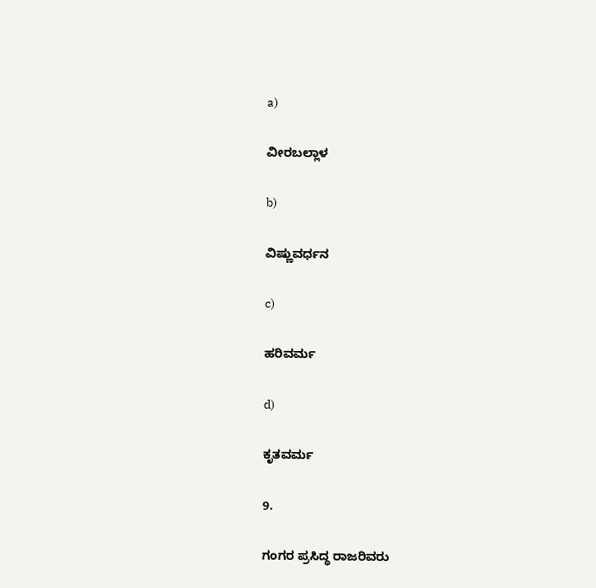a)

ವೀರಬಲ್ಲಾಳ

b)

ವಿಷ್ಣುವರ್ಧನ

c)

ಹರಿವರ್ಮ

d)

ಕೃತವರ್ಮ

9.

ಗಂಗರ ಪ್ರಸಿದ್ಧ ರಾಜರಿವರು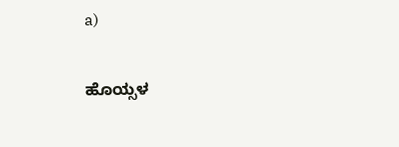a)

ಹೊಯ್ಸಳ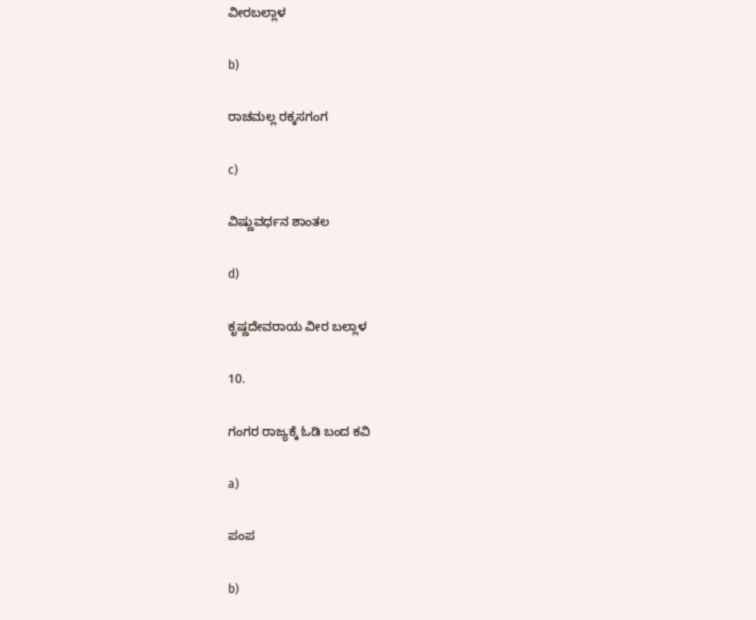ವೀರಬಲ್ಲಾಳ

b)

ರಾಚಮಲ್ಲ ರಕ್ಕಸಗಂಗ

c)

ವಿಷ್ಣುವರ್ಧನ ಶಾಂತಲ

d)

ಕೃಷ್ಣದೇವರಾಯ ವೀರ ಬಲ್ಲಾಳ

10.

ಗಂಗರ ರಾಜ್ಯಕ್ಕೆ ಓಡಿ ಬಂದ ಕವಿ

a)

ಪಂಪ

b)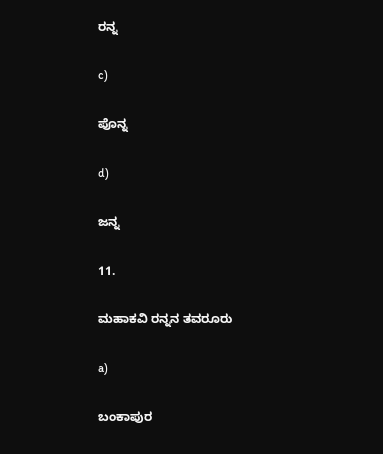ರನ್ನ

c)

ಪೊನ್ನ

d)

ಜನ್ನ

11.

ಮಹಾಕವಿ ರನ್ನನ ತವರೂರು

a)

ಬಂಕಾಪುರ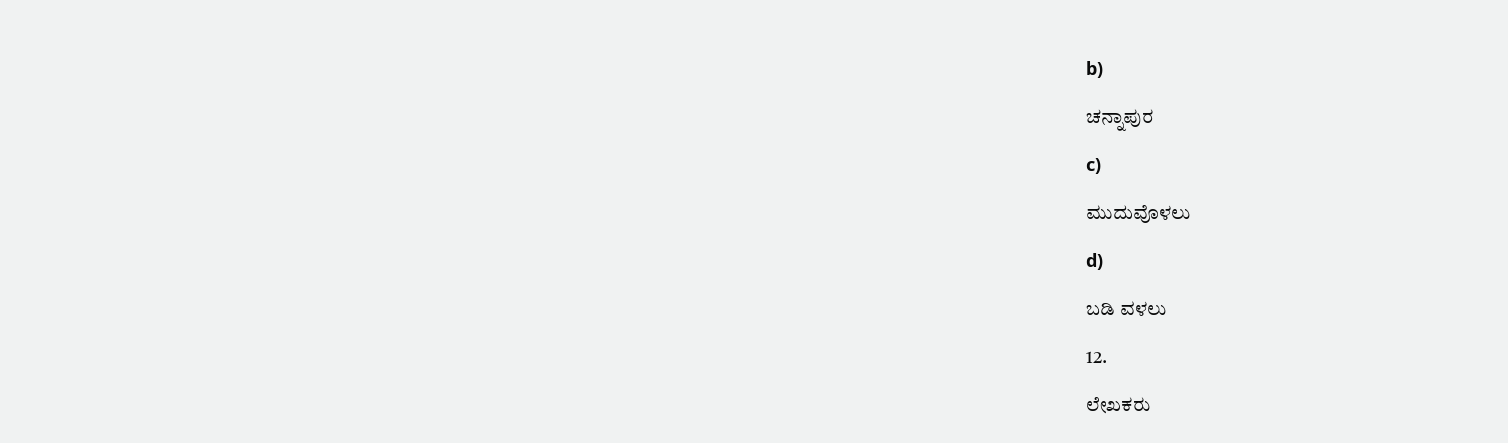b)

ಚನ್ನಾಪುರ

c)

ಮುದುವೊಳಲು

d)

ಬಡಿ ವಳಲು

12.

ಲೇಖಕರು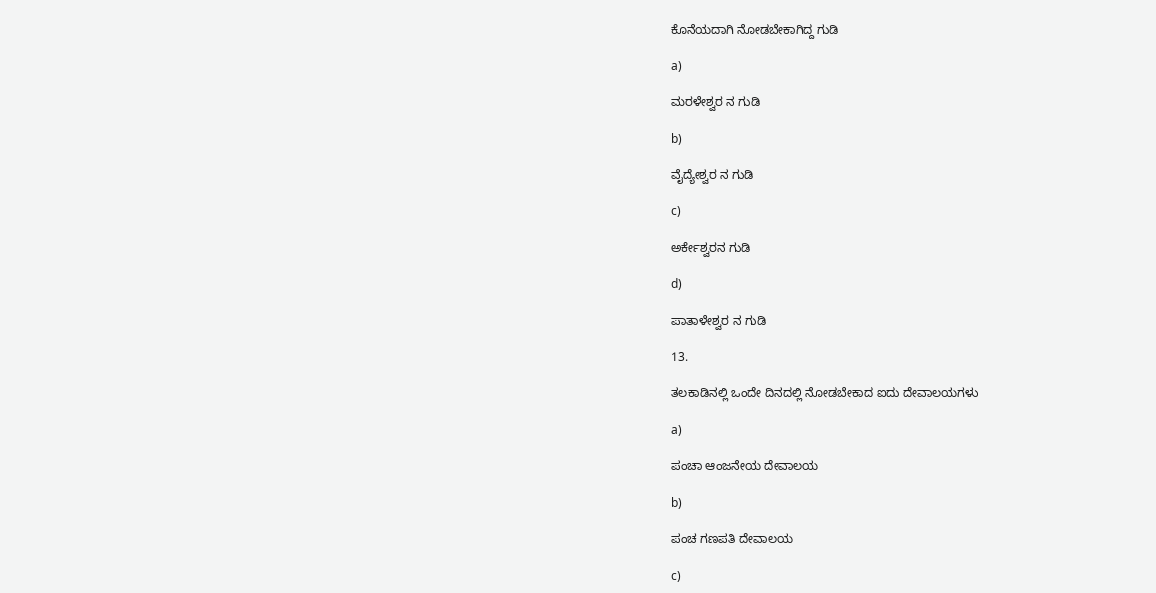ಕೊನೆಯದಾಗಿ ನೋಡಬೇಕಾಗಿದ್ದ ಗುಡಿ

a)

ಮರಳೇಶ್ವರ ನ ಗುಡಿ

b)

ವೈದ್ಯೇಶ್ವರ ನ ಗುಡಿ

c)

ಅರ್ಕೇಶ್ವರನ ಗುಡಿ

d)

ಪಾತಾಳೇಶ್ವರ ನ ಗುಡಿ

13.

ತಲಕಾಡಿನಲ್ಲಿ ಒಂದೇ ದಿನದಲ್ಲಿ ನೋಡಬೇಕಾದ ಐದು ದೇವಾಲಯಗಳು

a)

ಪಂಚಾ ಆಂಜನೇಯ ದೇವಾಲಯ

b)

ಪಂಚ ಗಣಪತಿ ದೇವಾಲಯ

c)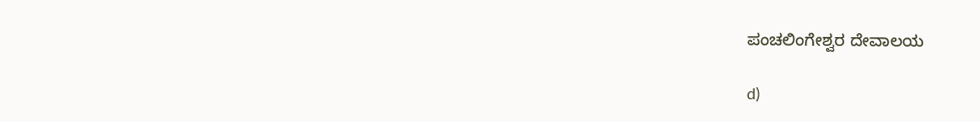ಪಂಚಲಿಂಗೇಶ್ವರ ದೇವಾಲಯ

d)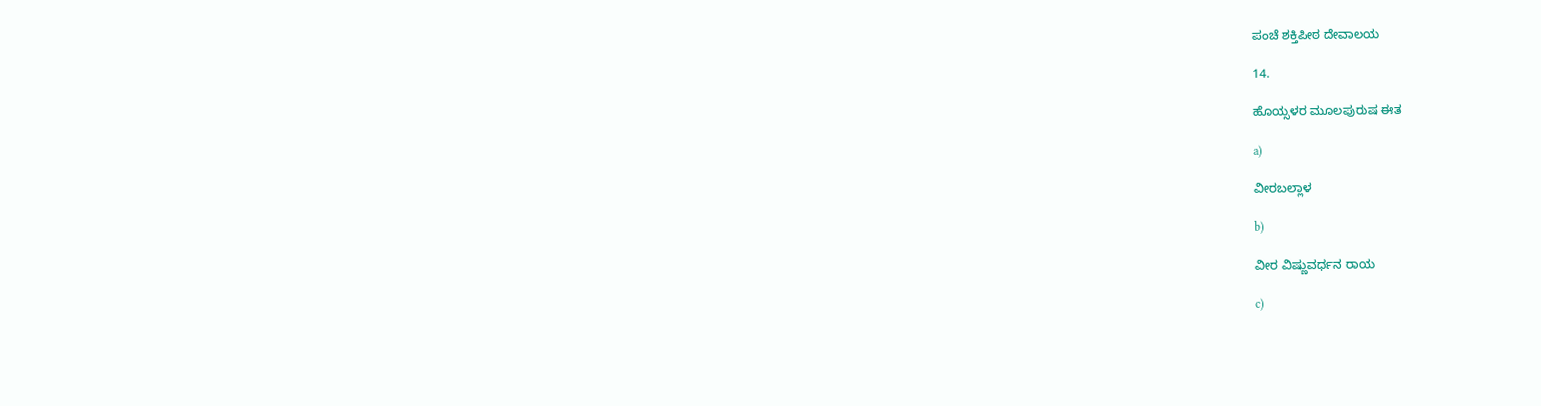ಪಂಚೆ ಶಕ್ತಿಪೀಠ ದೇವಾಲಯ

14.

ಹೊಯ್ಸಳರ ಮೂಲಪುರುಷ ಈತ

a)

ವೀರಬಲ್ಲಾಳ

b)

ವೀರ ವಿಷ್ಣುವರ್ಧನ ರಾಯ

c)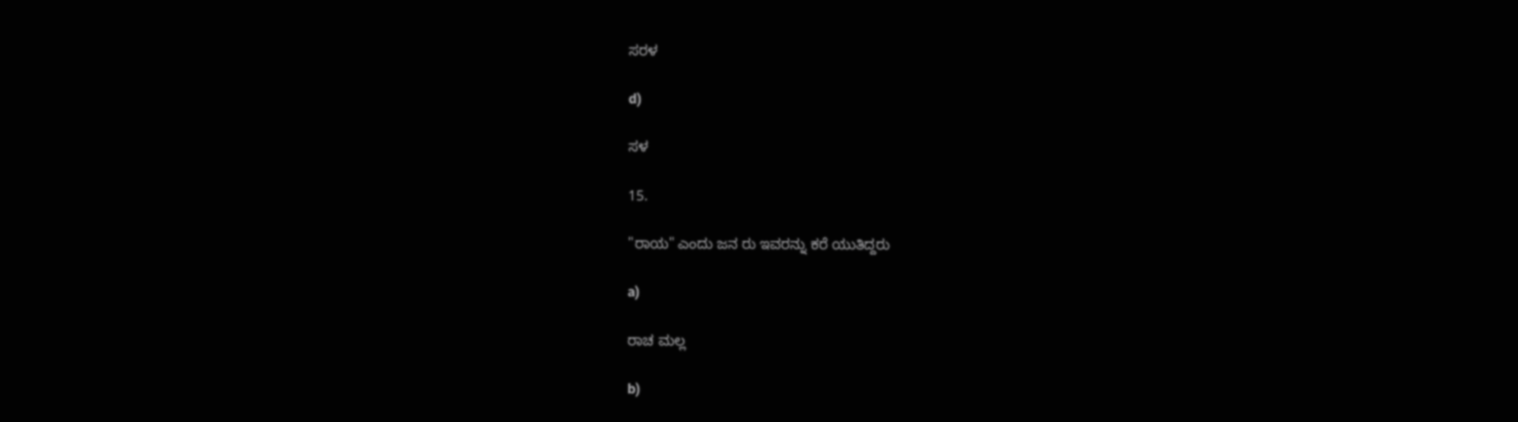ಸರಳ

d)

ಸಳ

15.

"ರಾಯ" ಎಂದು ಜನ ರು ಇವರನ್ನು ಕರೆ ಯುತಿದ್ದರು

a)

ರಾಚ ಮಲ್ಲ

b)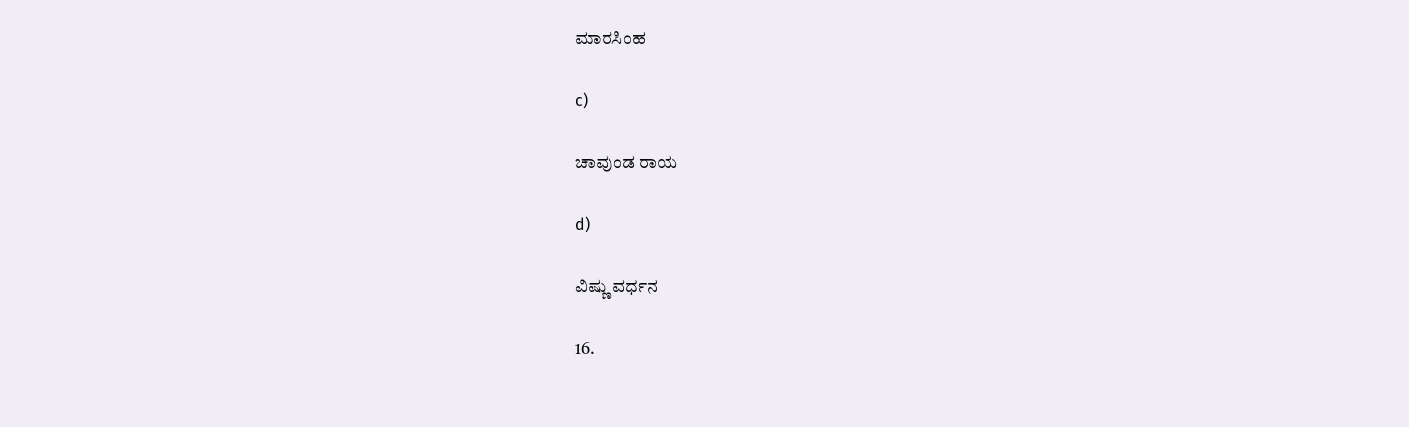ಮಾರಸಿಂಹ

c)

ಚಾವುಂಡ ರಾಯ

d)

ವಿಷ್ಣು ವರ್ಧನ

16.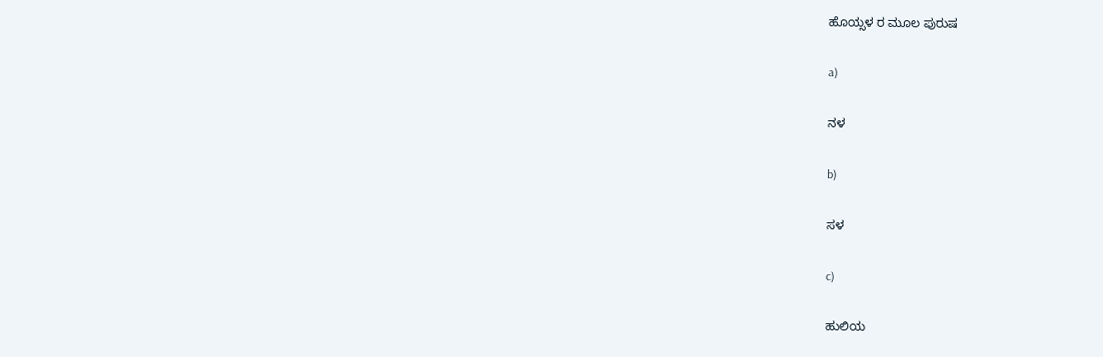ಹೊಯ್ಸಳ ರ ಮೂಲ ಪುರುಷ

a)

ನಳ

b)

ಸಳ

c)

ಹುಲಿಯ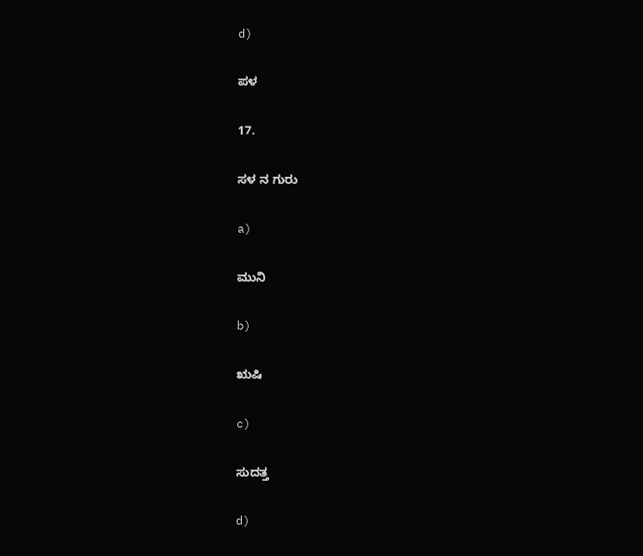d)

ಪಳ

17.

ಸಳ ನ ಗುರು

a)

ಮುನಿ

b)

ಋಷಿ

c)

ಸುದತ್ತ

d)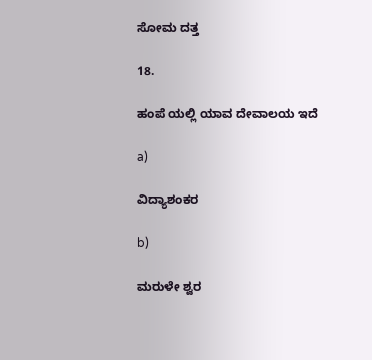ಸೋಮ ದತ್ತ

18.

ಹಂಪೆ ಯಲ್ಲಿ ಯಾವ ದೇವಾಲಯ ಇದೆ

a)

ವಿದ್ಯಾಶಂಕರ

b)

ಮರುಳೇ ಶ್ವರ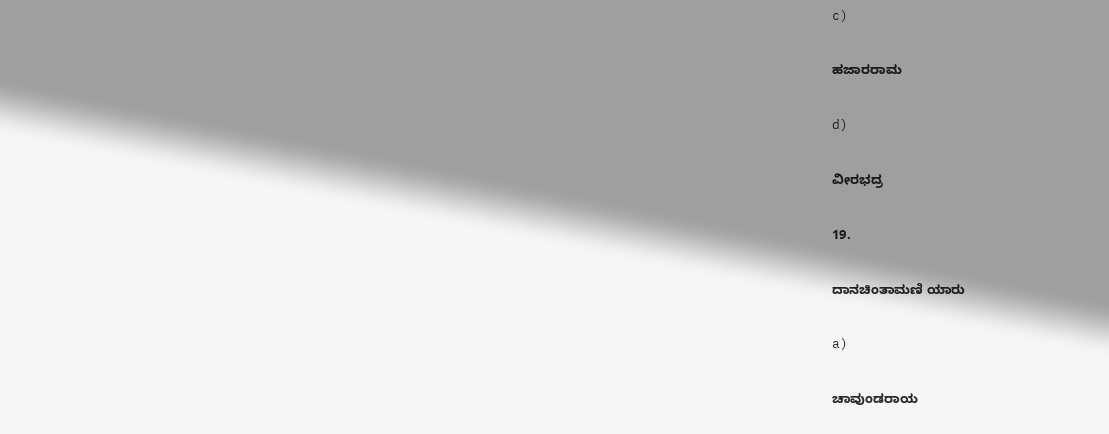c)

ಹಜಾರರಾಮ

d)

ವೀರಭದ್ರ

19.

ದಾನಚಿಂತಾಮಣಿ ಯಾರು

a)

ಚಾವುಂಡರಾಯ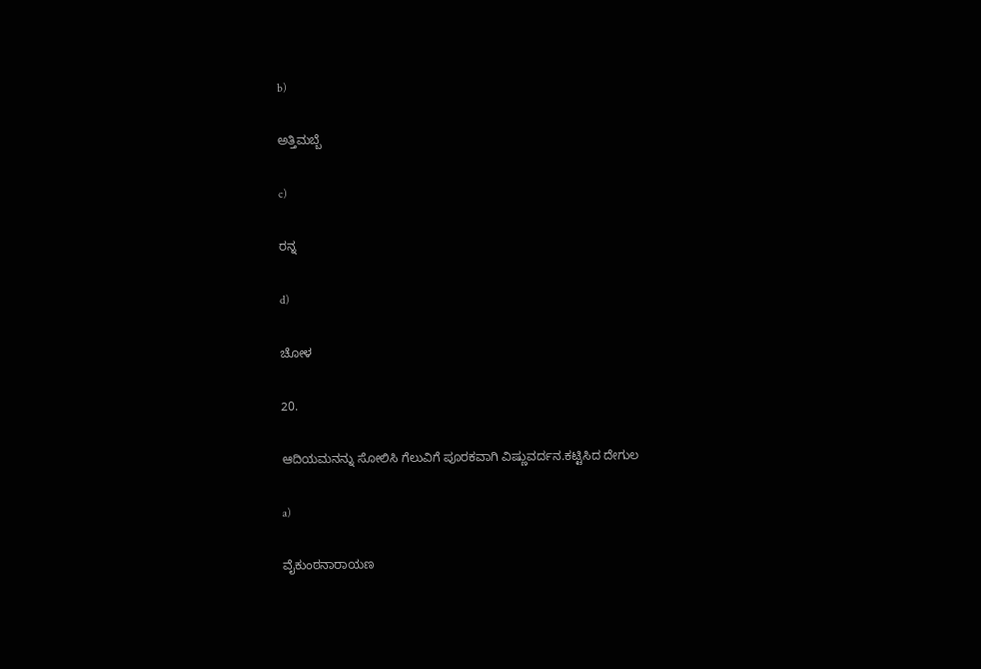b)

ಅತ್ತಿಮಬ್ಬೆ

c)

ರನ್ನ

d)

ಚೋಳ

20.

ಆದಿಯಮನನ್ನು ಸೋಲಿಸಿ ಗೆಲುವಿಗೆ ಪೂರಕವಾಗಿ ವಿಷ್ಣುವರ್ದನ.ಕಟ್ಟಿಸಿದ ದೇಗುಲ

a)

ವೈಕುಂಠನಾರಾಯಣ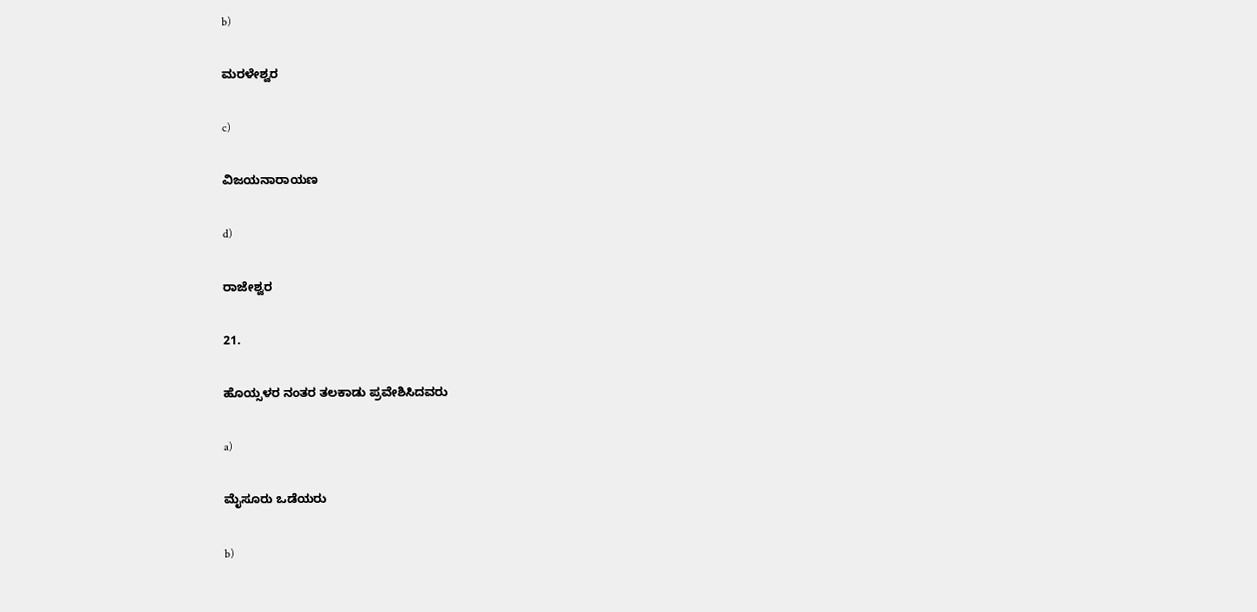b)

ಮರಳೇಶ್ವರ

c)

ವಿಜಯನಾರಾಯಣ

d)

ರಾಜೇಶ್ವರ

21.

ಹೊಯ್ಸಳರ ನಂತರ ತಲಕಾಡು ಪ್ರವೇಶಿಸಿದವರು

a)

ಮೈಸೂರು ಒಡೆಯರು

b)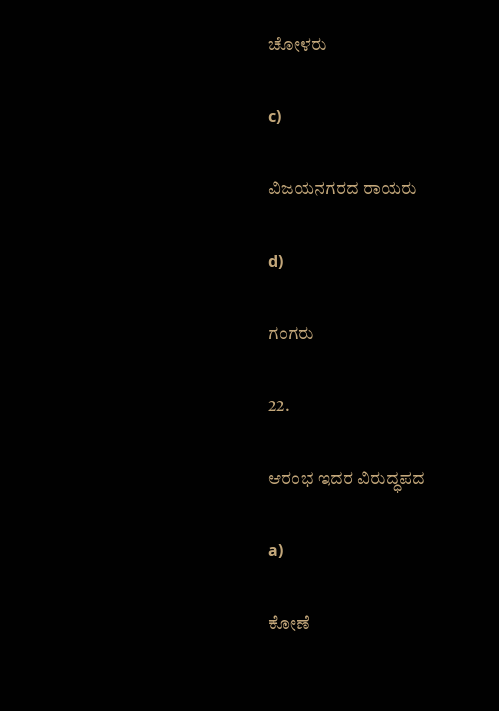ಚೋಳರು

c)

ವಿಜಯನಗರದ ರಾಯರು

d)

ಗಂಗರು

22.

ಆರಂಭ ಇದರ ವಿರುದ್ಧಪದ

a)

ಕೋಣೆ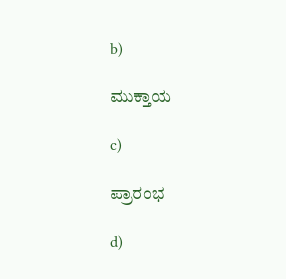b)

ಮುಕ್ತಾಯ

c)

ಪ್ರಾರಂಭ

d)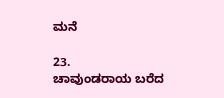ಮನೆ

23.
ಚಾವುಂಡರಾಯ ಬರೆದ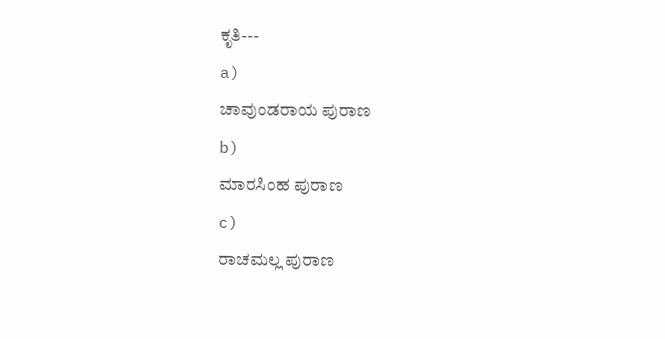ಕೃತಿ---
a)
ಚಾವುಂಡರಾಯ ಪುರಾಣ
b)
ಮಾರಸಿಂಹ ಪುರಾಣ
c)
ರಾಚಮಲ್ಲ ಪುರಾಣ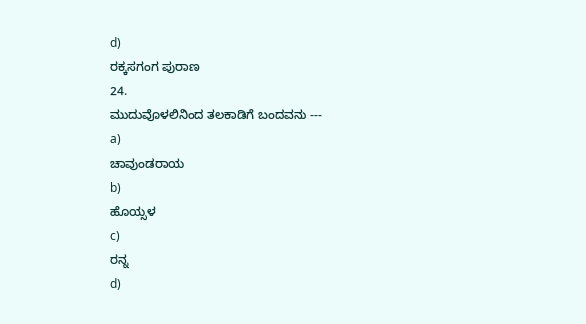d)
ರಕ್ಕಸಗಂಗ ಪುರಾಣ
24.
ಮುದುವೊಳಲಿನಿಂದ ತಲಕಾಡಿಗೆ ಬಂದವನು ---
a)
ಚಾವುಂಡರಾಯ
b)
ಹೊಯ್ಸಳ
c)
ರನ್ನ
d)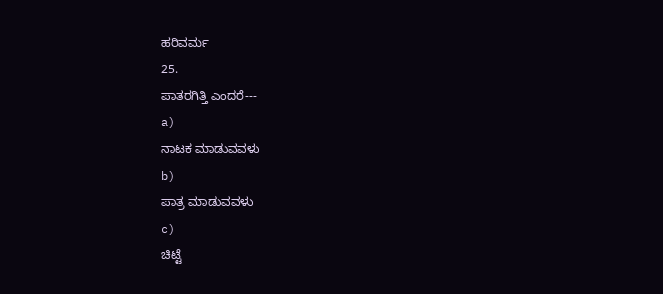ಹರಿವರ್ಮ
25.
ಪಾತರಗಿತ್ತಿ ಎಂದರೆ---
a)
ನಾಟಕ ಮಾಡುವವಳು
b)
ಪಾತ್ರ ಮಾಡುವವಳು
c)
ಚಿಟ್ಟೆ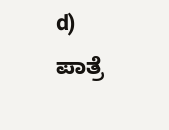d)
ಪಾತ್ರೆ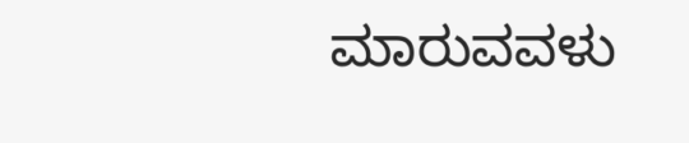ಮಾರುವವಳು